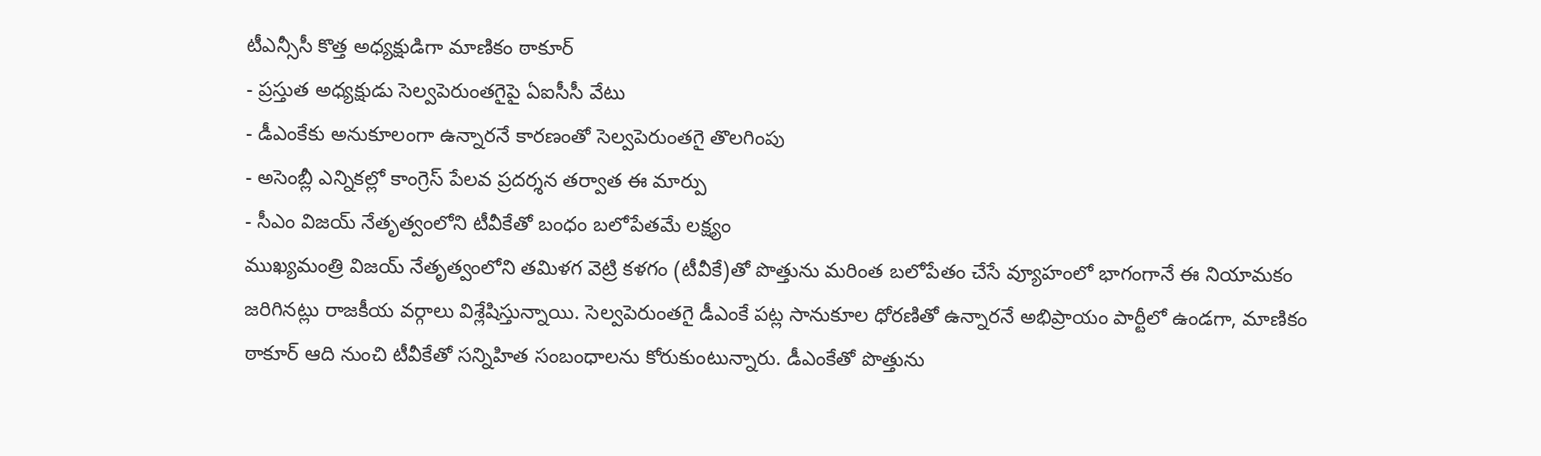టీఎన్సీసీ కొత్త అధ్యక్షుడిగా మాణికం ఠాకూర్
- ప్రస్తుత అధ్యక్షుడు సెల్వపెరుంతగైపై ఏఐసీసీ వేటు
- డీఎంకేకు అనుకూలంగా ఉన్నారనే కారణంతో సెల్వపెరుంతగై తొలగింపు
- అసెంబ్లీ ఎన్నికల్లో కాంగ్రెస్ పేలవ ప్రదర్శన తర్వాత ఈ మార్పు
- సీఎం విజయ్ నేతృత్వంలోని టీవీకేతో బంధం బలోపేతమే లక్ష్యం
ముఖ్యమంత్రి విజయ్ నేతృత్వంలోని తమిళగ వెట్రి కళగం (టీవీకే)తో పొత్తును మరింత బలోపేతం చేసే వ్యూహంలో భాగంగానే ఈ నియామకం జరిగినట్లు రాజకీయ వర్గాలు విశ్లేషిస్తున్నాయి. సెల్వపెరుంతగై డీఎంకే పట్ల సానుకూల ధోరణితో ఉన్నారనే అభిప్రాయం పార్టీలో ఉండగా, మాణికం ఠాకూర్ ఆది నుంచి టీవీకేతో సన్నిహిత సంబంధాలను కోరుకుంటున్నారు. డీఎంకేతో పొత్తును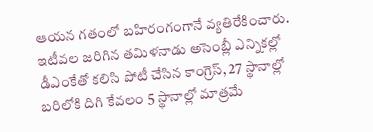ఆయన గతంలో బహిరంగంగానే వ్యతిరేకించారు.
ఇటీవల జరిగిన తమిళనాడు అసెంబ్లీ ఎన్నికల్లో డీఎంకేతో కలిసి పోటీ చేసిన కాంగ్రెస్, 27 స్థానాల్లో బరిలోకి దిగి కేవలం 5 స్థానాల్లో మాత్రమే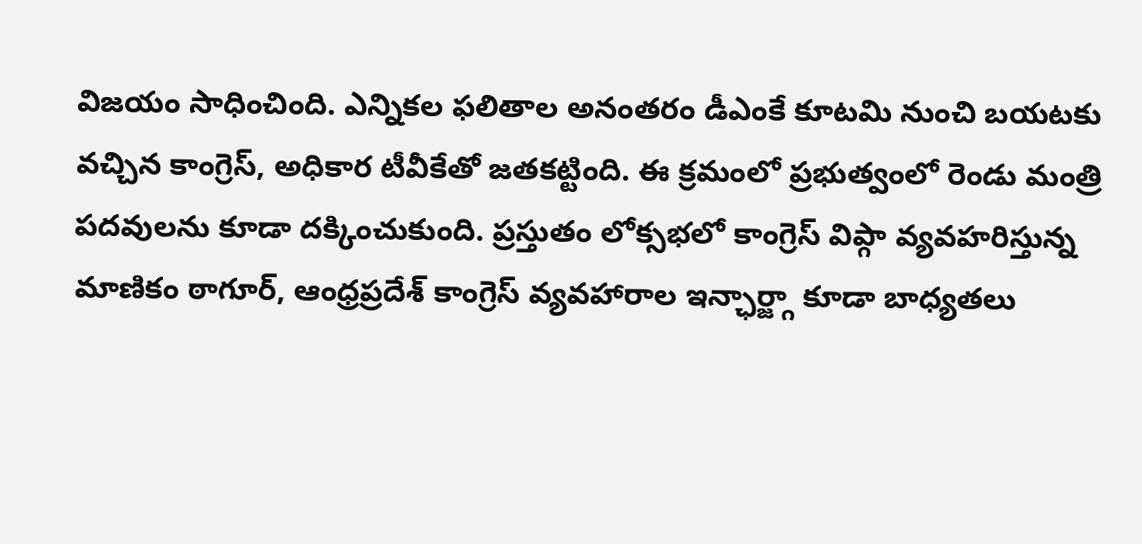విజయం సాధించింది. ఎన్నికల ఫలితాల అనంతరం డీఎంకే కూటమి నుంచి బయటకు వచ్చిన కాంగ్రెస్, అధికార టీవీకేతో జతకట్టింది. ఈ క్రమంలో ప్రభుత్వంలో రెండు మంత్రి పదవులను కూడా దక్కించుకుంది. ప్రస్తుతం లోక్సభలో కాంగ్రెస్ విప్గా వ్యవహరిస్తున్న మాణికం ఠాగూర్, ఆంధ్రప్రదేశ్ కాంగ్రెస్ వ్యవహారాల ఇన్ఛార్జ్గా కూడా బాధ్యతలు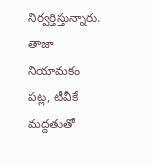నిర్వర్తిస్తున్నారు.
తాజా నియామకం పట్ల, టీవీకే మద్దతుతో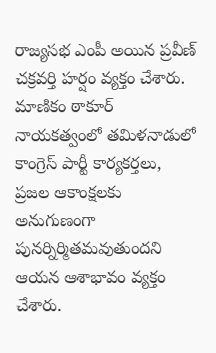రాజ్యసభ ఎంపీ అయిన ప్రవీణ్ చక్రవర్తి హర్షం వ్యక్తం చేశారు. మాణికం ఠాకూర్ నాయకత్వంలో తమిళనాడులో కాంగ్రెస్ పార్టీ కార్యకర్తలు, ప్రజల ఆకాంక్షలకు అనుగుణంగా పునర్నిర్మితమవుతుందని ఆయన ఆశాభావం వ్యక్తం చేశారు.